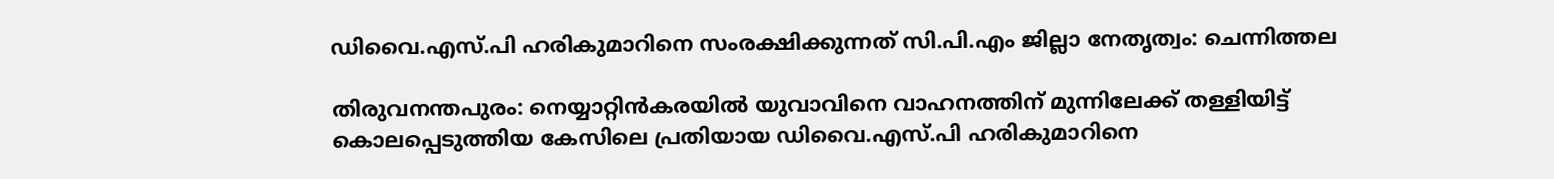ഡിവൈ.എസ്.പി ഹരികുമാറിനെ സംരക്ഷിക്കുന്നത് സി.പി.എം ജില്ലാ നേതൃത്വം: ചെന്നിത്തല

തിരുവനന്തപുരം: നെയ്യാറ്റിന്‍കരയില്‍ യുവാവിനെ വാഹനത്തിന് മുന്നിലേക്ക് തള്ളിയിട്ട് കൊലപ്പെടുത്തിയ കേസിലെ പ്രതിയായ ഡിവൈ.എസ്.പി ഹരികുമാറിനെ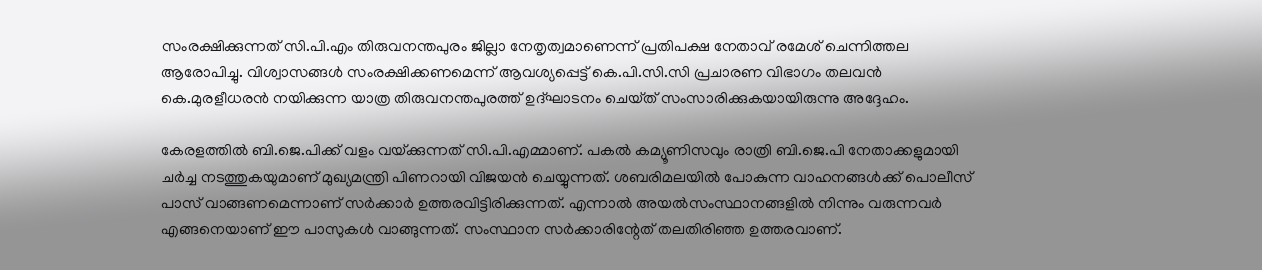സംരക്ഷിക്കുന്നത് സി.പി.എം തിരുവനന്തപുരം ജില്ലാ നേതൃത്വമാണെന്ന് പ്രതിപക്ഷ നേതാവ് രമേശ് ചെന്നിത്തല ആരോപിച്ചു. വിശ്വാസങ്ങള്‍ സംരക്ഷിക്കണമെന്ന് ആവശ്യപ്പെട്ട് കെ.പി.സി.സി പ്രചാരണ വിഭാഗം തലവന്‍ കെ.മുരളീധരന്‍ നയിക്കുന്ന യാത്ര തിരുവനന്തപുരത്ത് ഉദ്ഘാടനം ചെയ്‌ത് സംസാരിക്കുകയായിരുന്നു അദ്ദേഹം.

കേരളത്തില്‍ ബി.ജെ.പിക്ക് വളം വയ്‌ക്കുന്നത് സി.പി.എമ്മാണ്. പകല്‍ കമ്യൂണിസവും രാത്രി ബി.ജെ.പി നേതാക്കളുമായി ചര്‍ച്ച നടത്തുകയുമാണ് മുഖ്യമന്ത്രി പിണറായി വിജയന്‍ ചെയ്യുന്നത്. ശബരിമലയില്‍ പോകുന്ന വാഹനങ്ങള്‍ക്ക് പൊലീസ് പാസ് വാങ്ങണമെന്നാണ് സര്‍ക്കാര്‍ ഉത്തരവിട്ടിരിക്കുന്നത്. എന്നാല്‍ അയല്‍സംസ്ഥാനങ്ങളില്‍ നിന്നും വരുന്നവര്‍ എങ്ങനെയാണ് ഈ പാസുകള്‍ വാങ്ങുന്നത്. സംസ്ഥാന സര്‍ക്കാരിന്റേത് തലതിരിഞ്ഞ ഉത്തരവാണ്.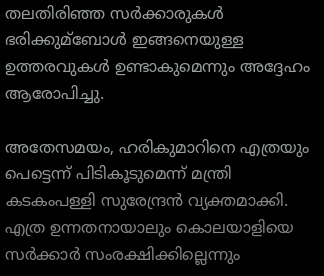തലതിരിഞ്ഞ സര്‍ക്കാരുകള്‍ ഭരിക്കുമ്ബോള്‍ ഇങ്ങനെയുള്ള ഉത്തരവുകള്‍ ഉണ്ടാകുമെന്നും അദ്ദേഹം ആരോപിച്ചു.

അതേസമയം, ഹരികുമാറിനെ എത്രയും പെട്ടെന്ന് പിടികൂടുമെന്ന് മന്ത്രി കടകംപള്ളി സുരേന്ദ്രന്‍ വ്യക്തമാക്കി. എത്ര ഉന്നതനായാലും കൊലയാളിയെ സര്‍ക്കാര്‍ സംരക്ഷിക്കില്ലെന്നും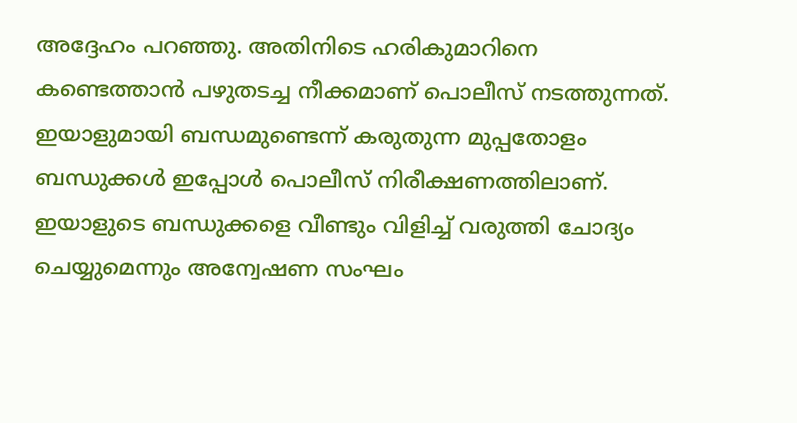അദ്ദേഹം പറഞ്ഞു. അതിനിടെ ഹരികുമാറിനെ കണ്ടെത്താന്‍ പഴുതടച്ച നീക്കമാണ് പൊലീസ് നടത്തുന്നത്. ഇയാളുമായി ബന്ധമുണ്ടെന്ന് കരുതുന്ന മുപ്പതോളം ബന്ധുക്കള്‍ ഇപ്പോള്‍ പൊലീസ് നിരീക്ഷണത്തിലാണ്. ഇയാളുടെ ബന്ധുക്കളെ വീണ്ടും വിളിച്ച്‌ വരുത്തി ചോദ്യം ചെയ്യുമെന്നും അന്വേഷണ സംഘം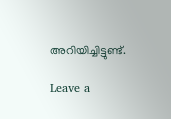അറിയിച്ചിട്ടുണ്ട്.

Leave a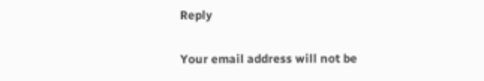Reply

Your email address will not be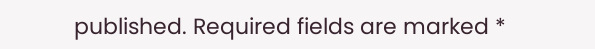published. Required fields are marked *